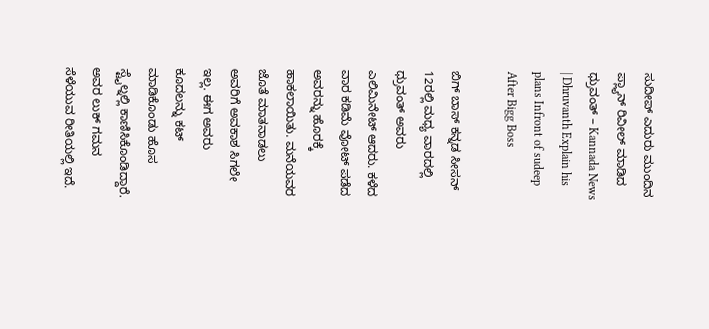ಸುದೀಪ್ ಎದುರು ಮುಂದಿನ ಪ್ಲ್ಯಾನ್ ರಿವೀಲ್ ಮಾಡಿದ ಧ್ರುವಂತ್ – Kannada News | Dhruvanth Explain his plans Infront of sudeep After Bigg Boss

ಬಿಗ್ ಬಾಸ್ ಕನ್ನಡ ಸೀಸನ್ 12ರಲ್ಲಿ ಮಧ್ಯ ವಾರದಲ್ಲಿ ಧ್ರುವಂತ್ ಅವರು ಎಲಿಮಿನೇಟ್ ಆದರು. ಕಳೆದ ವಾರ ಕಡಿಮೆ ವೋಟ್ ಪಡೆದ ಅವರನ್ನು ಹೊರಕ್ಕೆ ಹಾಕಲಾಯಿತು. ಮನೆಯವರ ಜೊತೆ ಮಾತನಾಡಲು ಅವರಿಗೆ ಅವಕಾಶ ಸಿಗಲೇ ಇಲ್ಲ. ಈಗ ಅವರು ಕೂದಲನ್ನು ಕಟ್ ಮಾಡಿಕೊಂಡು ಹೊಸ ಸ್ಟೈಲ್ನಲ್ಲಿ ಕಾಣಿಸಿಕೊಂಡಿದ್ದಾರೆ. ಅವರ ಲುಕ್ ಗಮನ ಸೆಳೆಯುವ ರೀತಿಯಲ್ಲಿ ಇದೆ.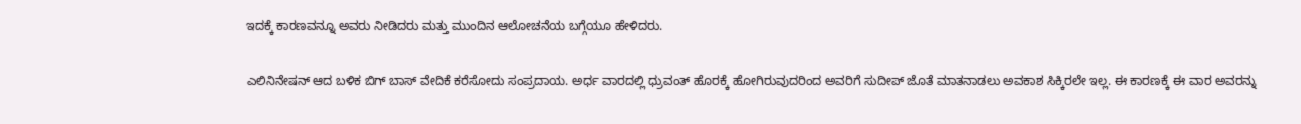ಇದಕ್ಕೆ ಕಾರಣವನ್ನೂ ಅವರು ನೀಡಿದರು ಮತ್ತು ಮುಂದಿನ ಆಲೋಚನೆಯ ಬಗ್ಗೆಯೂ ಹೇಳಿದರು.

ಎಲಿನಿನೇಷನ್ ಆದ ಬಳಿಕ ಬಿಗ್ ಬಾಸ್ ವೇದಿಕೆ ಕರೆಸೋದು ಸಂಪ್ರದಾಯ. ಅರ್ಧ ವಾರದಲ್ಲಿ ಧ್ರುವಂತ್ ಹೊರಕ್ಕೆ ಹೋಗಿರುವುದರಿಂದ ಅವರಿಗೆ ಸುದೀಪ್ ಜೊತೆ ಮಾತನಾಡಲು ಅವಕಾಶ ಸಿಕ್ಕಿರಲೇ ಇಲ್ಲ. ಈ ಕಾರಣಕ್ಕೆ ಈ ವಾರ ಅವರನ್ನು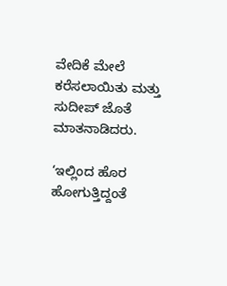ವೇದಿಕೆ ಮೇಲೆ ಕರೆಸಲಾಯಿತು ಮತ್ತು ಸುದೀಪ್ ಜೊತೆ ಮಾತನಾಡಿದರು.

‘ಇಲ್ಲಿಂದ ಹೊರ ಹೋಗುತ್ತಿದ್ದಂತೆ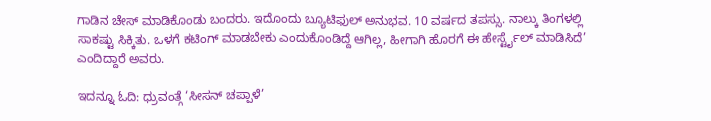ಗಾಡಿನ ಚೇಸ್ ಮಾಡಿಕೊಂಡು ಬಂದರು. ಇದೊಂದು ಬ್ಯೂಟಿಫುಲ್ ಅನುಭವ. 10 ವರ್ಷದ ತಪಸ್ಸು. ನಾಲ್ಕು ತಿಂಗಳಲ್ಲಿ ಸಾಕಷ್ಟು ಸಿಕ್ಕಿತು. ಒಳಗೆ ಕಟಿಂಗ್ ಮಾಡಬೇಕು ಎಂದುಕೊಂಡಿದ್ದೆ ಆಗಿಲ್ಲ, ಹೀಗಾಗಿ ಹೊರಗೆ ಈ ಹೇರ್ಸ್ಟೈಲ್ ಮಾಡಿಸಿದೆ’ ಎಂದಿದ್ದಾರೆ ಅವರು.

ಇದನ್ನೂ ಓದಿ: ಧ್ರುವಂತ್ಗೆ ‘ಸೀಸನ್ ಚಪ್ಪಾಳೆ’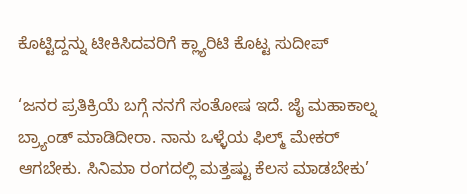ಕೊಟ್ಟಿದ್ದನ್ನು ಟೀಕಿಸಿದವರಿಗೆ ಕ್ಲ್ಯಾರಿಟಿ ಕೊಟ್ಟ ಸುದೀಪ್

‘ಜನರ ಪ್ರತಿಕ್ರಿಯೆ ಬಗ್ಗೆ ನನಗೆ ಸಂತೋಷ ಇದೆ. ಜೈ ಮಹಾಕಾಲ್ನ ಬ್ರ್ಯಾಂಡ್ ಮಾಡಿದೀರಾ. ನಾನು ಒಳ್ಳೆಯ ಫಿಲ್ಮ್ ಮೇಕರ್ ಆಗಬೇಕು. ಸಿನಿಮಾ ರಂಗದಲ್ಲಿ ಮತ್ತಷ್ಟು ಕೆಲಸ ಮಾಡಬೇಕು’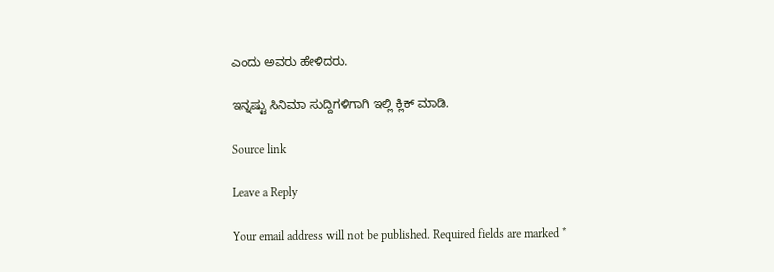ಎಂದು ಅವರು ಹೇಳಿದರು.

ಇನ್ನಷ್ಟು ಸಿನಿಮಾ ಸುದ್ದಿಗಳಿಗಾಗಿ ಇಲ್ಲಿ ಕ್ಲಿಕ್ ಮಾಡಿ.

Source link

Leave a Reply

Your email address will not be published. Required fields are marked *